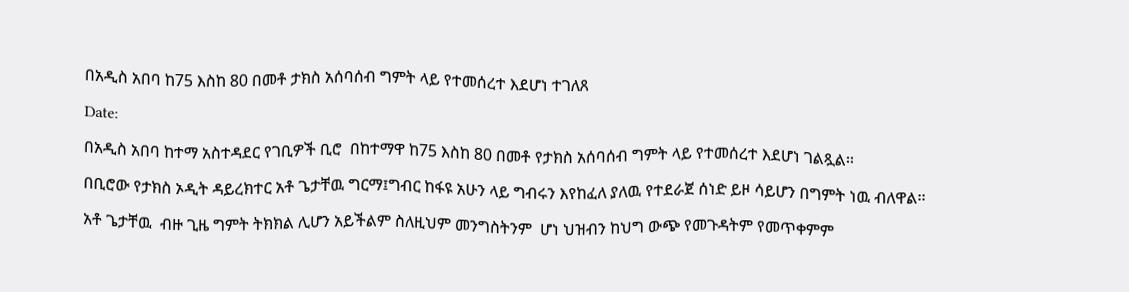በአዲስ አበባ ከ75 እስከ 80 በመቶ ታክስ አሰባሰብ ግምት ላይ የተመሰረተ እደሆነ ተገለጸ

Date:

በአዲስ አበባ ከተማ አስተዳደር የገቢዎች ቢሮ  በከተማዋ ከ75 እስከ 80 በመቶ የታክስ አሰባሰብ ግምት ላይ የተመሰረተ እደሆነ ገልጿል፡፡

በቢሮው የታክስ ኦዲት ዳይረክተር አቶ ጌታቸዉ ግርማ፤ግብር ከፋዩ አሁን ላይ ግብሩን እየከፈለ ያለዉ የተደራጀ ሰነድ ይዞ ሳይሆን በግምት ነዉ ብለዋል፡፡

አቶ ጌታቸዉ  ብዙ ጊዜ ግምት ትክክል ሊሆን አይችልም ስለዚህም መንግስትንም  ሆነ ህዝብን ከህግ ውጭ የመጉዳትም የመጥቀምም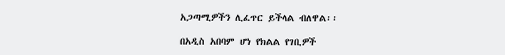አጋጣሚዎችን ሊፈጥር ይችላል ብለዋል፡፡

በአዲስ አበባም ሆነ የክልል የገቢዎች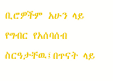ቢሮዎችም አሁን ላይ የግብር የአሰባሰብ ስርዓታቸዉ፤በጥናት ላይ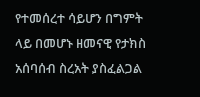የተመሰረተ ሳይሆን በግምት ላይ በመሆኑ ዘመናዊ የታክስ አሰባሰብ ስረአት ያስፈልጋል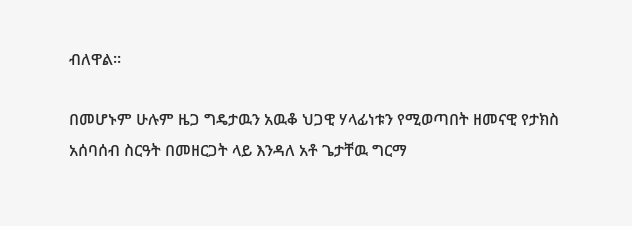ብለዋል፡፡

በመሆኑም ሁሉም ዜጋ ግዴታዉን አዉቆ ህጋዊ ሃላፊነቱን የሚወጣበት ዘመናዊ የታክስ አሰባሰብ ስርዓት በመዘርጋት ላይ እንዳለ አቶ ጌታቸዉ ግርማ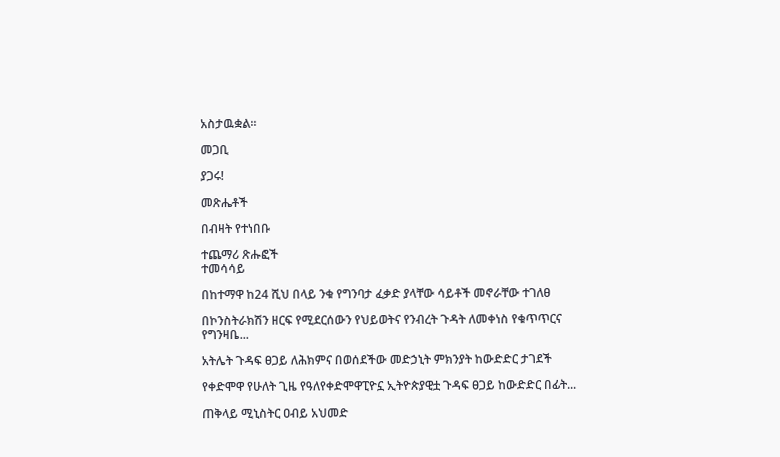አስታዉቋል፡፡

መጋቢ

ያጋሩ!

መጽሔቶች

በብዛት የተነበቡ

ተጨማሪ ጽሑፎች
ተመሳሳይ

በከተማዋ ከ24 ሺህ በላይ ንቁ የግንባታ ፈቃድ ያላቸው ሳይቶች መኖራቸው ተገለፀ

በኮንስትራክሽን ዘርፍ የሚደርሰውን የህይወትና የንብረት ጉዳት ለመቀነስ የቁጥጥርና የግንዛቤ...

አትሌት ጉዳፍ ፀጋይ ለሕክምና በወሰደችው መድኃኒት ምክንያት ከውድድር ታገደች

የቀድሞዋ የሁለት ጊዜ የዓለየቀድሞዋፒዮኗ ኢትዮጵያዊቷ ጉዳፍ ፀጋይ ከውድድር በፊት...

ጠቅላይ ሚኒስትር ዐብይ አህመድ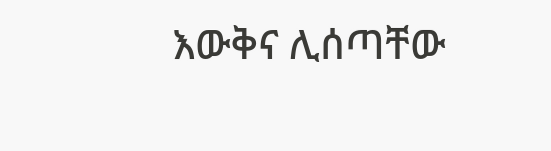እውቅና ሊሰጣቸው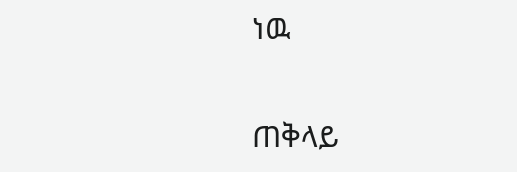ነዉ

ጠቅላይ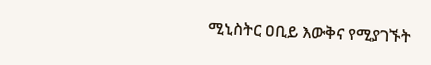ሚኒስትር ዐቢይ እውቅና የሚያገኙት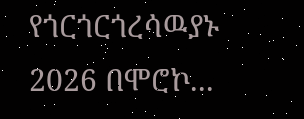የጎርጎርጎረሳዉያኑ 2026 በሞሮኮ...